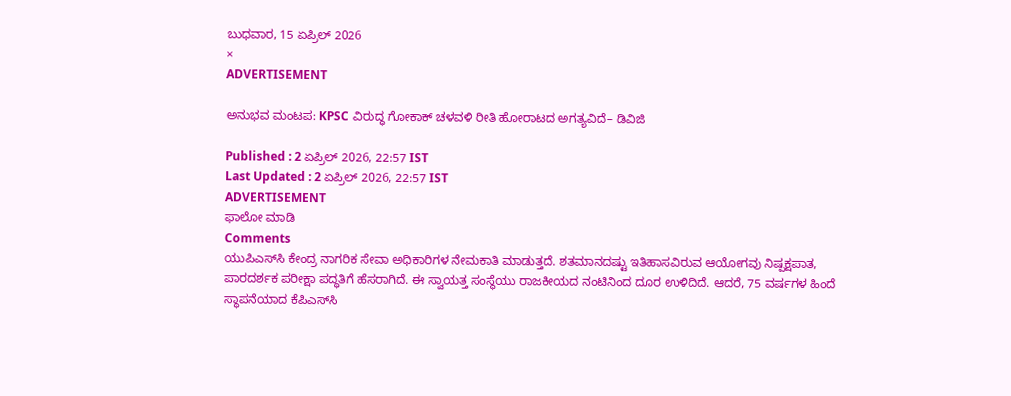ಬುಧವಾರ, 15 ಏಪ್ರಿಲ್ 2026
×
ADVERTISEMENT

ಅನುಭವ ಮಂಟಪ: KPSC ವಿರುದ್ಧ ಗೋಕಾಕ್‌ ಚಳವಳಿ ರೀತಿ ಹೋರಾಟದ ಅಗತ್ಯವಿದೆ– ಡಿವಿಜಿ

Published : 2 ಏಪ್ರಿಲ್ 2026, 22:57 IST
Last Updated : 2 ಏಪ್ರಿಲ್ 2026, 22:57 IST
ADVERTISEMENT
ಫಾಲೋ ಮಾಡಿ
Comments
ಯು‍‍ಪಿಎಸ್‌ಸಿ ಕೇಂದ್ರ ನಾಗರಿಕ ಸೇವಾ ಅಧಿಕಾರಿಗಳ ನೇಮಕಾತಿ ಮಾಡುತ್ತದೆ. ಶತಮಾನದಷ್ಟು ಇತಿಹಾಸವಿರುವ ಆಯೋಗವು ನಿಷ್ಪಕ್ಷಪಾತ, ಪಾರದರ್ಶಕ ಪರೀಕ್ಷಾ ಪದ್ಧತಿಗೆ ಹೆಸರಾಗಿದೆ. ಈ ಸ್ವಾಯತ್ತ ಸಂಸ್ಥೆಯು ರಾಜಕೀಯದ ನಂಟಿನಿಂದ ದೂರ ಉಳಿದಿದೆ. ಆದರೆ, 75 ವರ್ಷಗಳ ಹಿಂದೆ ಸ್ಥಾಪನೆಯಾದ ಕೆಪಿಎಸ್‌ಸಿ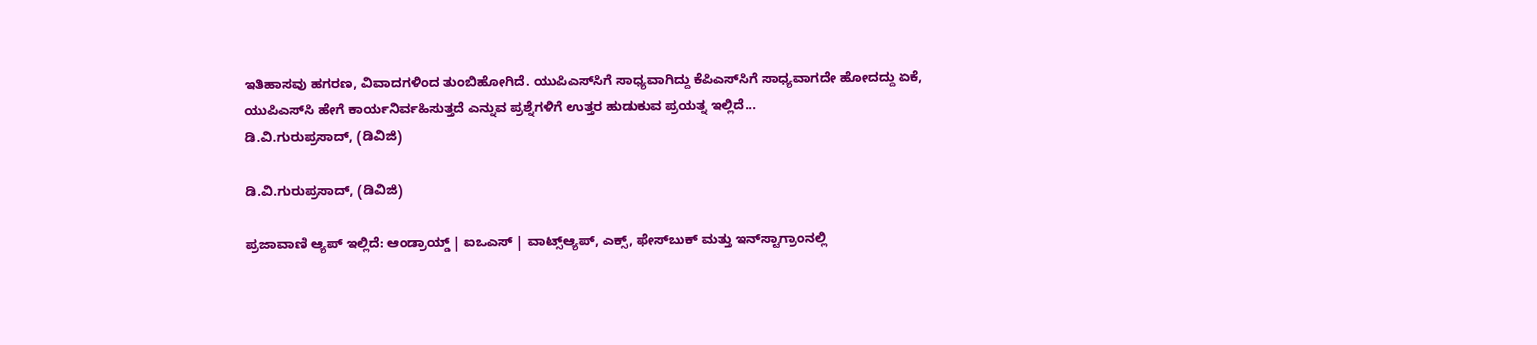ಇತಿಹಾಸವು ಹಗರಣ, ವಿವಾದಗಳಿಂದ ತುಂಬಿಹೋಗಿದೆ. ಯುಪಿಎಸ್‌ಸಿಗೆ ಸಾಧ್ಯವಾಗಿದ್ದು ಕೆಪಿಎಸ್‌ಸಿಗೆ ಸಾಧ್ಯವಾಗದೇ ಹೋದದ್ದು ಏಕೆ, ಯುಪಿಎಸ್‌ಸಿ ಹೇಗೆ ಕಾರ್ಯನಿರ್ವಹಿಸುತ್ತದೆ ಎನ್ನುವ ಪ್ರಶ್ನೆಗಳಿಗೆ ಉತ್ತರ ಹುಡುಕುವ ಪ್ರಯತ್ನ ಇಲ್ಲಿದೆ...
ಡಿ.ವಿ.ಗುರುಪ್ರಸಾದ್‌, (ಡಿವಿಜಿ)

ಡಿ.ವಿ.ಗುರುಪ್ರಸಾದ್‌, (ಡಿವಿಜಿ)

ಪ್ರಜಾವಾಣಿ ಆ್ಯಪ್ ಇಲ್ಲಿದೆ: ಆಂಡ್ರಾಯ್ಡ್ | ಐಒಎಸ್ | ವಾಟ್ಸ್ಆ್ಯಪ್, ಎಕ್ಸ್, ಫೇಸ್‌ಬುಕ್ ಮತ್ತು ಇನ್‌ಸ್ಟಾಗ್ರಾಂನಲ್ಲಿ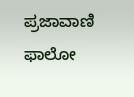ಪ್ರಜಾವಾಣಿ ಫಾಲೋ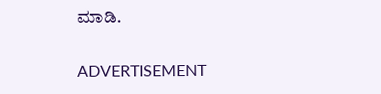ಮಾಡಿ.

ADVERTISEMENT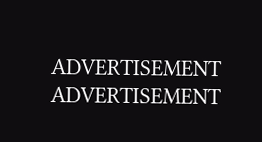ADVERTISEMENT
ADVERTISEMENT